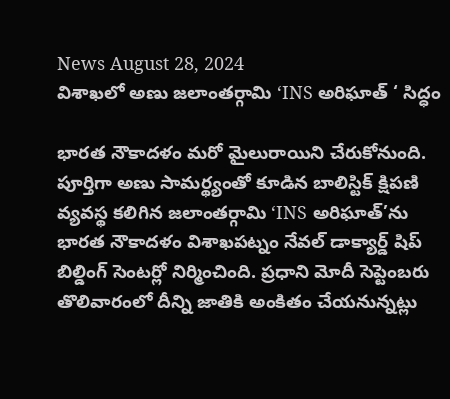News August 28, 2024
విశాఖలో అణు జలాంతర్గామి ‘INS అరిఘాత్ ‘ సిద్ధం

భారత నౌకాదళం మరో మైలురాయిని చేరుకోనుంది. పూర్తిగా అణు సామర్థ్యంతో కూడిన బాలిస్టిక్ క్షిపణి వ్యవస్థ కలిగిన జలాంతర్గామి ‘INS అరిఘాత్’ను భారత నౌకాదళం విశాఖపట్నం నేవల్ డాక్యార్డ్ షిప్ బిల్డింగ్ సెంటర్లో నిర్మించింది. ప్రధాని మోదీ సెప్టెంబరు తొలివారంలో దీన్ని జాతికి అంకితం చేయనున్నట్లు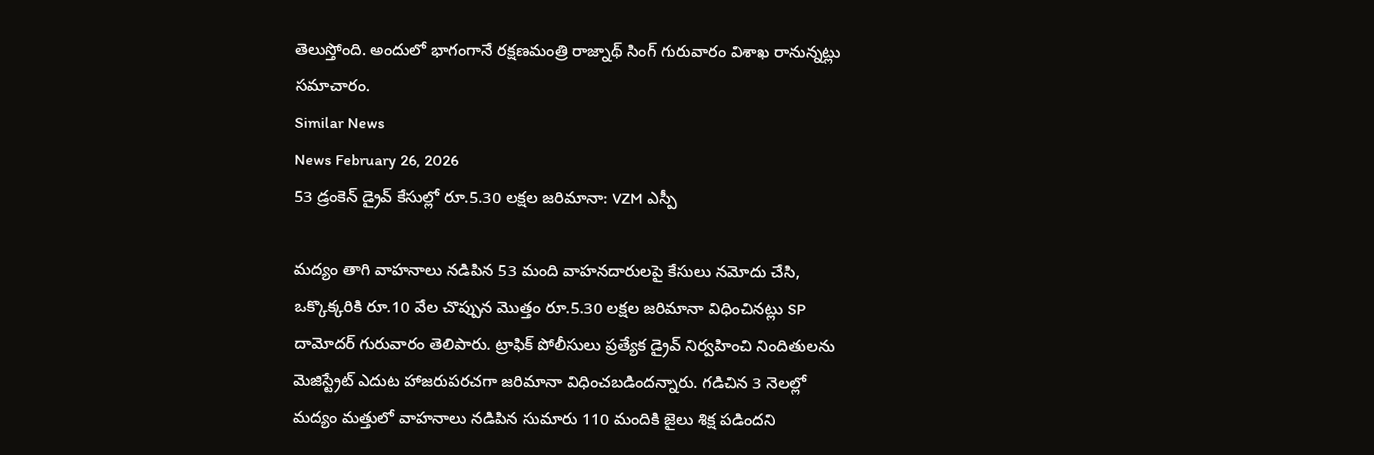తెలుస్తోంది. అందులో భాగంగానే రక్షణమంత్రి రాజ్నాథ్ సింగ్ గురువారం విశాఖ రానున్నట్లు సమాచారం.
Similar News
News February 26, 2026
53 డ్రంకెన్ డ్రైవ్ కేసుల్లో రూ.5.30 లక్షల జరిమానా: VZM ఎస్పీ

మద్యం తాగి వాహనాలు నడిపిన 53 మంది వాహనదారులపై కేసులు నమోదు చేసి, ఒక్కొక్కరికి రూ.10 వేల చొప్పున మొత్తం రూ.5.30 లక్షల జరిమానా విధించినట్లు SP దామోదర్ గురువారం తెలిపారు. ట్రాఫిక్ పోలీసులు ప్రత్యేక డ్రైవ్ నిర్వహించి నిందితులను మెజిస్ట్రేట్ ఎదుట హాజరుపరచగా జరిమానా విధించబడిందన్నారు. గడిచిన 3 నెలల్లో మద్యం మత్తులో వాహనాలు నడిపిన సుమారు 110 మందికి జైలు శిక్ష పడిందని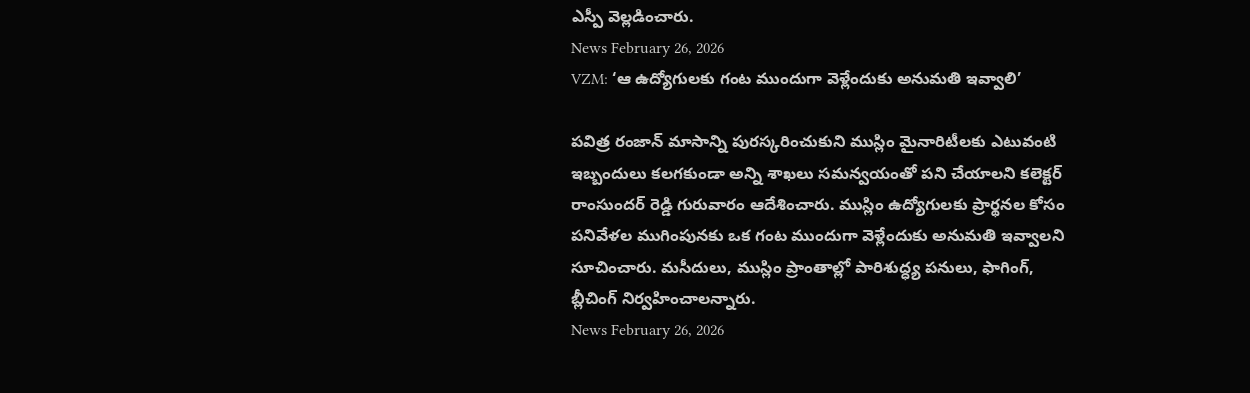ఎస్పీ వెల్లడించారు.
News February 26, 2026
VZM: ‘ఆ ఉద్యోగులకు గంట ముందుగా వెళ్లేందుకు అనుమతి ఇవ్వాలి’

పవిత్ర రంజాన్ మాసాన్ని పురస్కరించుకుని ముస్లిం మైనారిటీలకు ఎటువంటి ఇబ్బందులు కలగకుండా అన్ని శాఖలు సమన్వయంతో పని చేయాలని కలెక్టర్ రాంసుందర్ రెడ్డి గురువారం ఆదేశించారు. ముస్లిం ఉద్యోగులకు ప్రార్థనల కోసం పనివేళల ముగింపునకు ఒక గంట ముందుగా వెళ్లేందుకు అనుమతి ఇవ్వాలని సూచించారు. మసీదులు, ముస్లిం ప్రాంతాల్లో పారిశుద్ధ్య పనులు, ఫాగింగ్, బ్లీచింగ్ నిర్వహించాలన్నారు.
News February 26, 2026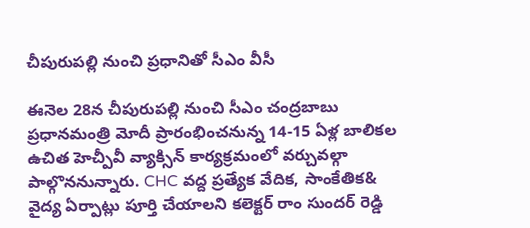చీపురుపల్లి నుంచి ప్రధానితో సీఎం వీసీ

ఈనెల 28న చీపురుపల్లి నుంచి సీఎం చంద్రబాబు ప్రధానమంత్రి మోదీ ప్రారంభించనున్న 14-15 ఏళ్ల బాలికల ఉచిత హెచ్పీవీ వ్యాక్సిన్ కార్యక్రమంలో వర్చువల్గా పాల్గొననున్నారు. CHC వద్ద ప్రత్యేక వేదిక, సాంకేతిక& వైద్య ఏర్పాట్లు పూర్తి చేయాలని కలెక్టర్ రాం సుందర్ రెడ్డి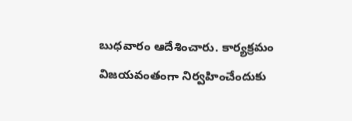బుధవారం ఆదేశించారు. కార్యక్రమం విజయవంతంగా నిర్వహించేందుకు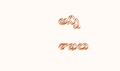అన్ని శాఖలు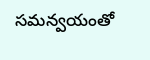సమన్వయంతో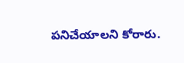పనిచేయాలని కోరారు.